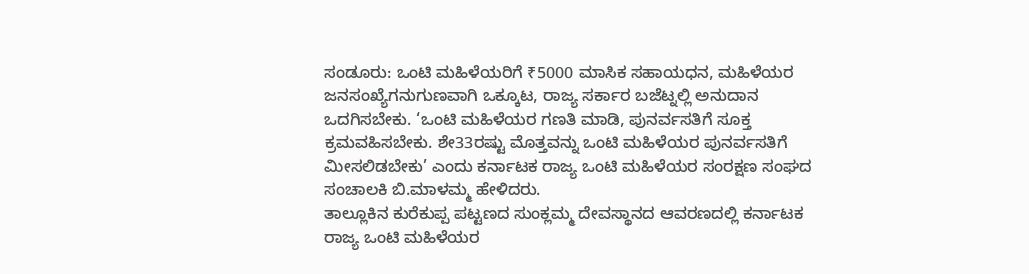ಸಂಡೂರು: ಒಂಟಿ ಮಹಿಳೆಯರಿಗೆ ₹5000 ಮಾಸಿಕ ಸಹಾಯಧನ, ಮಹಿಳೆಯರ ಜನಸಂಖ್ಯೆಗನುಗುಣವಾಗಿ ಒಕ್ಕೂಟ, ರಾಜ್ಯ ಸರ್ಕಾರ ಬಜೆಟ್ನಲ್ಲಿ ಅನುದಾನ ಒದಗಿಸಬೇಕು. ‘ಒಂಟಿ ಮಹಿಳೆಯರ ಗಣತಿ ಮಾಡಿ, ಪುನರ್ವಸತಿಗೆ ಸೂಕ್ತ ಕ್ರಮವಹಿಸಬೇಕು. ಶೇ33ರಷ್ಟು ಮೊತ್ತವನ್ನು ಒಂಟಿ ಮಹಿಳೆಯರ ಪುನರ್ವಸತಿಗೆ ಮೀಸಲಿಡಬೇಕು’ ಎಂದು ಕರ್ನಾಟಕ ರಾಜ್ಯ ಒಂಟಿ ಮಹಿಳೆಯರ ಸಂರಕ್ಷಣ ಸಂಘದ ಸಂಚಾಲಕಿ ಬಿ.ಮಾಳಮ್ಮ ಹೇಳಿದರು.
ತಾಲ್ಲೂಕಿನ ಕುರೆಕುಪ್ಪ ಪಟ್ಟಣದ ಸುಂಕ್ಲಮ್ಮ ದೇವಸ್ಥಾನದ ಆವರಣದಲ್ಲಿ ಕರ್ನಾಟಕ ರಾಜ್ಯ ಒಂಟಿ ಮಹಿಳೆಯರ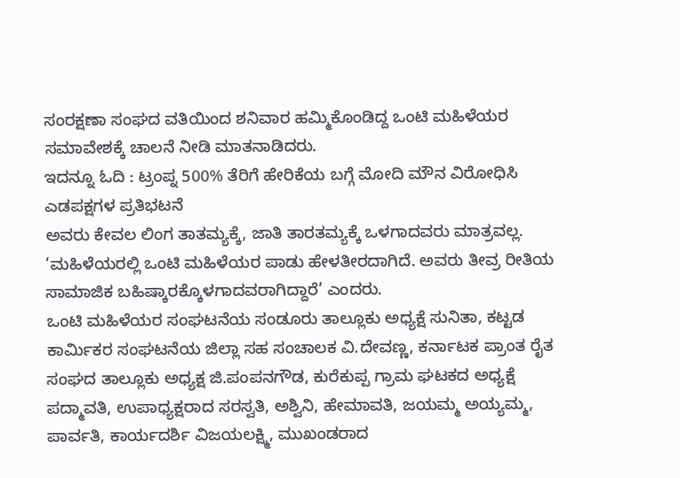ಸಂರಕ್ಷಣಾ ಸಂಘದ ವತಿಯಿಂದ ಶನಿವಾರ ಹಮ್ಮಿಕೊಂಡಿದ್ದ ಒಂಟಿ ಮಹಿಳೆಯರ ಸಮಾವೇಶಕ್ಕೆ ಚಾಲನೆ ನೀಡಿ ಮಾತನಾಡಿದರು.
ಇದನ್ನೂ ಓದಿ : ಟ್ರಂಪ್ನ 500% ತೆರಿಗೆ ಹೇರಿಕೆಯ ಬಗ್ಗೆ ಮೋದಿ ಮೌನ ವಿರೋಧಿಸಿ ಎಡಪಕ್ಷಗಳ ಪ್ರತಿಭಟನೆ
ಅವರು ಕೇವಲ ಲಿಂಗ ತಾತಮ್ಯಕ್ಕೆ, ಜಾತಿ ತಾರತಮ್ಯಕ್ಕೆ ಒಳಗಾದವರು ಮಾತ್ರವಲ್ಲ. ‘ಮಹಿಳೆಯರಲ್ಲಿ ಒಂಟಿ ಮಹಿಳೆಯರ ಪಾಡು ಹೇಳತೀರದಾಗಿದೆ. ಅವರು ತೀವ್ರ ರೀತಿಯ ಸಾಮಾಜಿಕ ಬಹಿಷ್ಕಾರಕ್ಕೊಳಗಾದವರಾಗಿದ್ದಾರೆ’ ಎಂದರು.
ಒಂಟಿ ಮಹಿಳೆಯರ ಸಂಘಟನೆಯ ಸಂಡೂರು ತಾಲ್ಲೂಕು ಅಧ್ಯಕ್ಷೆ ಸುನಿತಾ, ಕಟ್ಟಡ ಕಾರ್ಮಿಕರ ಸಂಘಟನೆಯ ಜಿಲ್ಲಾ ಸಹ ಸಂಚಾಲಕ ವಿ.ದೇವಣ್ಣ, ಕರ್ನಾಟಕ ಪ್ರಾಂತ ರೈತ ಸಂಘದ ತಾಲ್ಲೂಕು ಅಧ್ಯಕ್ಷ ಜಿ.ಪಂಪನಗೌಡ, ಕುರೆಕುಪ್ಪ ಗ್ರಾಮ ಘಟಕದ ಅಧ್ಯಕ್ಷೆ ಪದ್ಮಾವತಿ, ಉಪಾಧ್ಯಕ್ಷರಾದ ಸರಸ್ವತಿ, ಅಶ್ವಿನಿ, ಹೇಮಾವತಿ, ಜಯಮ್ಮ ಅಯ್ಯಮ್ಮ, ಪಾರ್ವತಿ, ಕಾರ್ಯದರ್ಶಿ ವಿಜಯಲಕ್ಷ್ಮಿ, ಮುಖಂಡರಾದ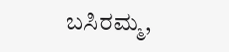ಬಸಿರಮ್ಮ,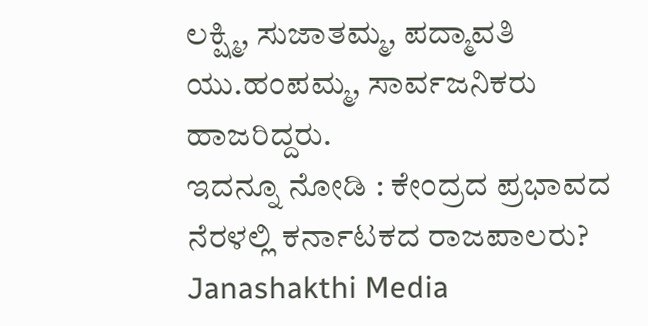ಲಕ್ಷ್ಮಿ, ಸುಜಾತಮ್ಮ, ಪದ್ಮಾವತಿ ಯು.ಹಂಪಮ್ಮ, ಸಾರ್ವಜನಿಕರು ಹಾಜರಿದ್ದರು.
ಇದನ್ನೂ ನೋಡಿ : ಕೇಂದ್ರದ ಪ್ರಭಾವದ ನೆರಳಲ್ಲಿ ಕರ್ನಾಟಕದ ರಾಜಪಾಲರು? Janashakthi Media